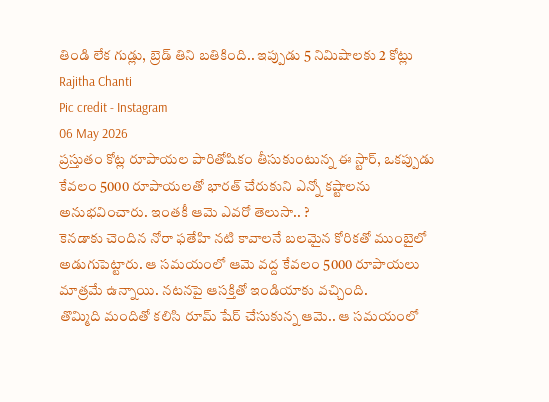తిండి లేక గుడ్లు, బ్రెడ్ తిని బతికింది.. ఇప్పుడు 5 నిమిషాలకు 2 కోట్లు
Rajitha Chanti
Pic credit - Instagram
06 May 2026
ప్రస్తుతం కోట్ల రూపాయల పారితోషికం తీసుకుంటున్న ఈ స్టార్, ఒకప్పుడు కేవలం 5000 రూపాయలతో భారత్ చేరుకుని ఎన్నో కష్టాలను అనుభవించారు. ఇంతకీ ఆమె ఎవరో తెలుసా.. ?
కెనడాకు చెందిన నోరా ఫతేహి నటి కావాలనే బలమైన కోరికతో ముంబైలో అడుగుపెట్టారు. ఆ సమయంలో ఆమె వద్ద కేవలం 5000 రూపాయలు మాత్రమే ఉన్నాయి. నటనపై ఆసక్తితో ఇండియాకు వచ్చింది.
తొమ్మిది మందితో కలిసి రూమ్ షేర్ చేసుకున్న ఆమె.. ఆ సమయంలో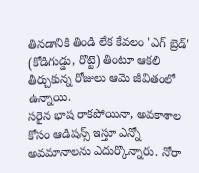తినడానికి తిండి లేక కేవలం 'ఎగ్ బ్రెడ్' (కోడిగుడ్డు, రొట్టె) తింటూ ఆకలి తీర్చుకున్న రోజులు ఆమె జీవితంలో ఉన్నాయి.
సరైన భాష రాకపోయినా, అవకాశాల కోసం ఆడిషన్స్ ఇస్తూ ఎన్నో అవమానాలను ఎదుర్కొన్నారు. నోరా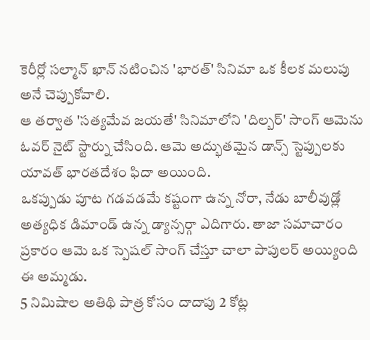కెరీర్లో సల్మాన్ ఖాన్ నటించిన 'భారత్' సినిమా ఒక కీలక మలుపు అనే చెప్పుకోవాలి.
ఆ తర్వాత 'సత్యమేవ జయతే' సినిమాలోని 'దిల్బర్' సాంగ్ ఆమెను ఓవర్ నైట్ స్టార్ను చేసింది. ఆమె అద్భుతమైన డాన్స్ స్టెప్పులకు యావత్ భారతదేశం ఫిదా అయింది.
ఒకప్పుడు పూట గడవడమే కష్టంగా ఉన్న నోరా, నేడు బాలీవుడ్లో అత్యధిక డిమాండ్ ఉన్న డ్యాన్సర్గా ఎదిగారు. తాజా సమాచారం ప్రకారం ఆమె ఒక స్పెషల్ సాంగ్ చేస్తూ చాలా పాపులర్ అయ్యింది ఈ అమ్మడు.
5 నిమిషాల అతిథి పాత్ర కోసం దాదాపు 2 కోట్ల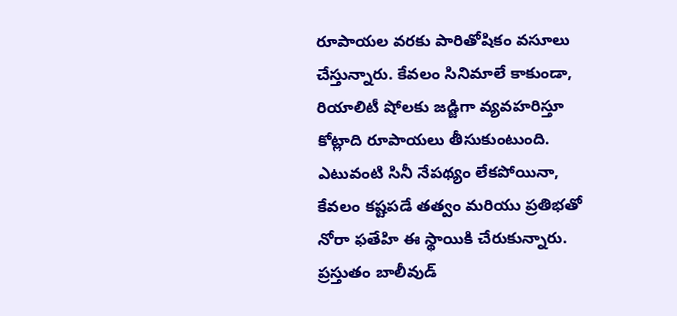రూపాయల వరకు పారితోషికం వసూలు చేస్తున్నారు. కేవలం సినిమాలే కాకుండా, రియాలిటీ షోలకు జడ్జిగా వ్యవహరిస్తూ కోట్లాది రూపాయలు తీసుకుంటుంది.
ఎటువంటి సినీ నేపథ్యం లేకపోయినా, కేవలం కష్టపడే తత్వం మరియు ప్రతిభతో నోరా ఫతేహి ఈ స్థాయికి చేరుకున్నారు. ప్రస్తుతం బాలీవుడ్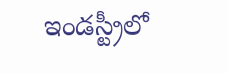ఇండస్ట్రీలో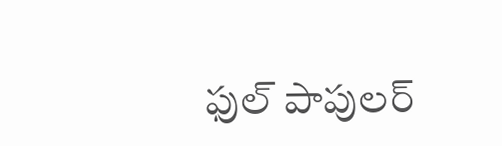ఫుల్ పాపులర్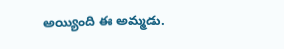అయ్యింది ఈ అమ్మడు.